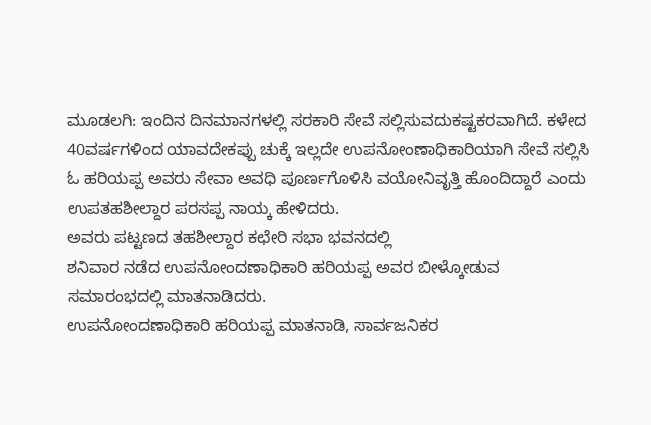ಮೂಡಲಗಿ: ಇಂದಿನ ದಿನಮಾನಗಳಲ್ಲಿ ಸರಕಾರಿ ಸೇವೆ ಸಲ್ಲಿಸುವದುಕಷ್ಟಕರವಾಗಿದೆ. ಕಳೇದ 40ವರ್ಷಗಳಿಂದ ಯಾವದೇಕಪ್ಪು ಚುಕ್ಕೆ ಇಲ್ಲದೇ ಉಪನೋಂಣಾಧಿಕಾರಿಯಾಗಿ ಸೇವೆ ಸಲ್ಲಿಸಿ ಓ ಹರಿಯಪ್ಪ ಅವರು ಸೇವಾ ಅವಧಿ ಪೂರ್ಣಗೊಳಿಸಿ ವಯೋನಿವೃತ್ತಿ ಹೊಂದಿದ್ದಾರೆ ಎಂದು ಉಪತಹಶೀಲ್ದಾರ ಪರಸಪ್ಪ ನಾಯ್ಕ ಹೇಳಿದರು.
ಅವರು ಪಟ್ಟಣದ ತಹಶೀಲ್ದಾರ ಕಛೇರಿ ಸಭಾ ಭವನದಲ್ಲಿ
ಶನಿವಾರ ನಡೆದ ಉಪನೋಂದಣಾಧಿಕಾರಿ ಹರಿಯಪ್ಪ ಅವರ ಬೀಳ್ಕೋಡುವ ಸಮಾರಂಭದಲ್ಲಿ ಮಾತನಾಡಿದರು.
ಉಪನೋಂದಣಾಧಿಕಾರಿ ಹರಿಯಪ್ಪ ಮಾತನಾಡಿ, ಸಾರ್ವಜನಿಕರ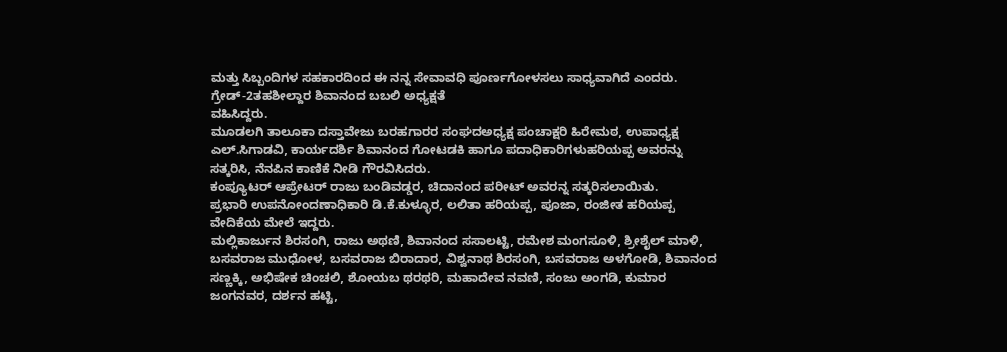ಮತ್ತು ಸಿಬ್ಬಂದಿಗಳ ಸಹಕಾರದಿಂದ ಈ ನನ್ನ ಸೇವಾವಧಿ ಪೂರ್ಣಗೋಳಸಲು ಸಾಧ್ಯವಾಗಿದೆ ಎಂದರು.
ಗ್ರೇಡ್-2ತಹಶೀಲ್ದಾರ ಶಿವಾನಂದ ಬಬಲಿ ಅಧ್ಯಕ್ಷತೆ
ವಹಿಸಿದ್ದರು.
ಮೂಡಲಗಿ ತಾಲೂಕಾ ದಸ್ತಾವೇಜು ಬರಹಗಾರರ ಸಂಘದಅಧ್ಯಕ್ಷ ಪಂಚಾಕ್ಷರಿ ಹಿರೇಮಠ, ಉಪಾಧ್ಯಕ್ಷ ಎಲ್.ಸಿಗಾಡವಿ, ಕಾರ್ಯದರ್ಶಿ ಶಿವಾನಂದ ಗೋಟಡಕಿ ಹಾಗೂ ಪದಾಧಿಕಾರಿಗಳುಹರಿಯಪ್ಪ ಅವರನ್ನು ಸತ್ಕರಿಸಿ, ನೆನಪಿನ ಕಾಣಿಕೆ ನೀಡಿ ಗೌರವಿಸಿದರು.
ಕಂಪ್ಯೂಟರ್ ಆಪ್ರೇಟರ್ ರಾಜು ಬಂಡಿವಡ್ಡರ, ಚಿದಾನಂದ ಪರೀಟ್ ಅವರನ್ನ ಸತ್ಕರಿಸಲಾಯಿತು.
ಪ್ರಭಾರಿ ಉಪನೋಂದಣಾಧಿಕಾರಿ ಡಿ.ಕೆ.ಕುಳ್ಳೂರ, ಲಲಿತಾ ಹರಿಯಪ್ಪ, ಪೂಜಾ, ರಂಜೀತ ಹರಿಯಪ್ಪ ವೇದಿಕೆಯ ಮೇಲೆ ಇದ್ದರು.
ಮಲ್ಲಿಕಾರ್ಜುನ ಶಿರಸಂಗಿ, ರಾಜು ಅಥಣಿ, ಶಿವಾನಂದ ಸಸಾಲಟ್ಟಿ, ರಮೇಶ ಮಂಗಸೂಳಿ, ಶ್ರೀಶೈಲ್ ಮಾಳಿ, ಬಸವರಾಜ ಮುಧೋಳ, ಬಸವರಾಜ ಬಿರಾದಾರ, ವಿಶ್ವನಾಥ ಶಿರಸಂಗಿ, ಬಸವರಾಜ ಅಳಗೋಡಿ, ಶಿವಾನಂದ ಸಣ್ಣಕ್ಕಿ, ಅಭಿಷೇಕ ಚಿಂಚಲಿ, ಶೋಯಬ ಥರಥರಿ, ಮಹಾದೇವ ನವಣಿ, ಸಂಜು ಅಂಗಡಿ, ಕುಮಾರ ಜಂಗನವರ, ದರ್ಶನ ಹಟ್ಟಿ,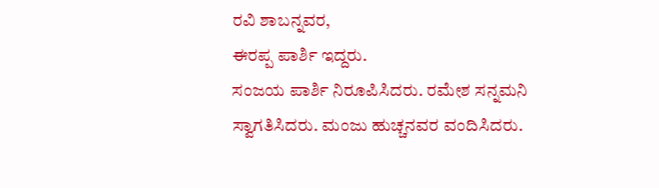ರವಿ ಶಾಬನ್ನವರ,
ಈರಪ್ಪ ಪಾರ್ಶಿ ಇದ್ದರು.
ಸಂಜಯ ಪಾರ್ಶಿ ನಿರೂಪಿಸಿದರು. ರಮೇಶ ಸನ್ನಮನಿ
ಸ್ವಾಗತಿಸಿದರು. ಮಂಜು ಹುಚ್ಚನವರ ವಂದಿಸಿದರು.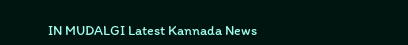IN MUDALGI Latest Kannada News